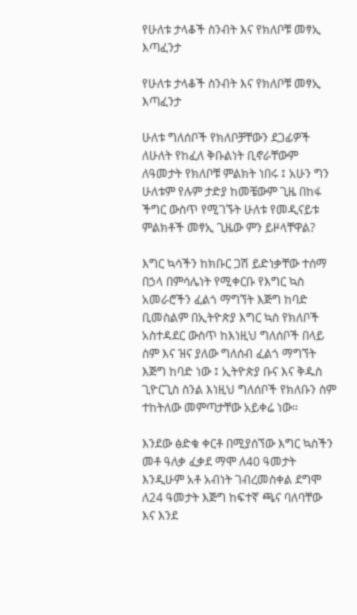የሁለቱ ታላቆች ስንብት እና የክለቦቹ መፃኢ እጣፈንታ

የሁለቱ ታላቆች ስንብት እና የክለቦቹ መፃኢ እጣፈንታ

ሁለቱ ግለሰቦች የክለቦቻቸውን ደጋፊዎች ለሁለት የከፈለ ቅቡልነት ቢኖራቸውም ለዓመታት የክለቦቹ ምልክት ነበሩ ፤ አሁን ግን ሁለቱም የሉም ታድያ ከመቼውም ጊዜ በከፋ ችግር ውስጥ የሚገኙት ሁለቱ የመዲናይቱ ምልክቶች መፃኢ ጊዜው ምን ይዞላቸዋል?

እግር ኳሳችን ከክቡር ጋሽ ይድነቃቸው ተሰማ በኃላ በምሳሌነት የሚቀርቡ የእግር ኳስ አመራሮችን ፈልጎ ማግኘት እጅግ ከባድ ቢመስልም በኢትዮጵያ እግር ኳስ የክለቦች አስተዳደር ውስጥ ከእነዚህ ግለሰቦች በላይ ስም እና ዝና ያለው ግለሰብ ፈልጎ ማግኘት እጅግ ከባድ ነው ፤ ኢትዮጵያ ቡና እና ቅዱስ ጊዮርጊስ ስንል እነዚህ ግለሰቦች የክለቡን ስም ተከትለው መምጣታቸው አይቀሬ ነው።

እንደው ፅድቁ ቀርቶ በሚያሰኘው እግር ኳስችን መቶ ዓለቃ ፈቃደ ማሞ ለ40 ዓመታት እንዲሁም አቶ አብነት ገብረመስቀል ደግሞ ለ24 ዓመታት እጅግ ከፍተኛ ጫና ባለባቸው እና እንደ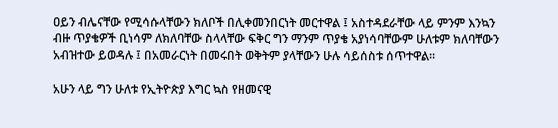ዐይን ብሌናቸው የሚሳሱላቸውን ክለቦች በሊቀመንበርነት መርተዋል ፤ አስተዳደራቸው ላይ ምንም እንኳን ብዙ ጥያቄዎች ቢነሳም ለክለባቸው ስላላቸው ፍቅር ግን ማንም ጥያቄ አያነሳባቸውም ሁለቱም ክለባቸውን አብዝተው ይወዳሉ ፤ በአመራርነት በመሩበት ወቅትም ያላቸውን ሁሉ ሳይሰስቱ ሰጥተዋል።

አሁን ላይ ግን ሁለቱ የኢትዮጵያ እግር ኳስ የዘመናዊ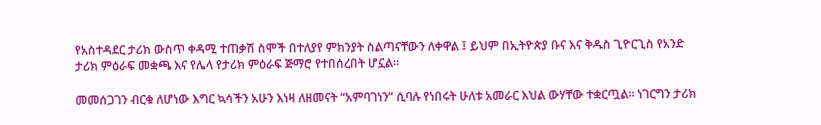የአስተዳደር ታሪክ ውስጥ ቀዳሚ ተጠቃሽ ስሞች በተለያየ ምክንያት ስልጣናቸውን ለቀዋል ፤ ይህም በኢትዮጵያ ቡና እና ቅዱስ ጊዮርጊስ የአንድ ታሪክ ምዕራፍ መቋጫ እና የሌላ የታሪክ ምዕራፍ ጅማሮ የተበሰረበት ሆኗል።

መመሰጋገን ብርቁ ለሆነው እግር ኳሳችን አሁን እነዛ ለዘመናት “አምባገነን” ሲባሉ የነበሩት ሁለቱ አመራር እህል ውሃቸው ተቋርጧል። ነገርግን ታሪክ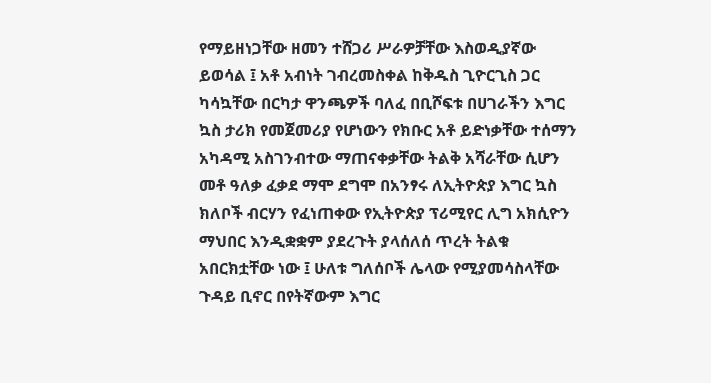የማይዘነጋቸው ዘመን ተሸጋሪ ሥራዎቻቸው እስወዲያኛው ይወሳል ፤ አቶ አብነት ገብረመስቀል ከቅዱስ ጊዮርጊስ ጋር ካሳኳቸው በርካታ ዋንጫዎች ባለፈ በቢሾፍቱ በሀገራችን እግር ኳስ ታሪክ የመጀመሪያ የሆነውን የክቡር አቶ ይድነቃቸው ተሰማን አካዳሚ አስገንብተው ማጠናቀቃቸው ትልቅ አሻራቸው ሲሆን መቶ ዓለቃ ፈቃደ ማሞ ደግሞ በአንፃሩ ለኢትዮጵያ እግር ኳስ ክለቦች ብርሃን የፈነጠቀው የኢትዮጵያ ፕሪሚየር ሊግ አክሲዮን ማህበር እንዲቋቋም ያደረጉት ያላሰለሰ ጥረት ትልቁ አበርክቷቸው ነው ፤ ሁለቱ ግለሰቦች ሌላው የሚያመሳስላቸው ጉዳይ ቢኖር በየትኛውም እግር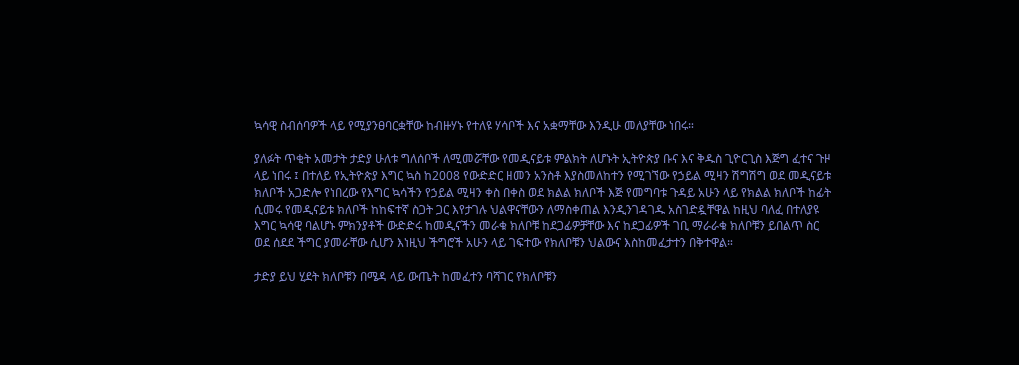ኳሳዊ ስብሰባዎች ላይ የሚያንፀባርቋቸው ከብዙሃኑ የተለዩ ሃሳቦች እና አቋማቸው እንዲሁ መለያቸው ነበሩ።

ያለፉት ጥቂት አመታት ታድያ ሁለቱ ግለሰቦች ለሚመሯቸው የመዲናይቱ ምልክት ለሆኑት ኢትዮጵያ ቡና እና ቅዱስ ጊዮርጊስ እጅግ ፈተና ጉዞ ላይ ነበሩ ፤ በተለይ የኢትዮጵያ እግር ኳስ ከ2008 የውድድር ዘመን አንስቶ እያስመለከተን የሚገኘው የኃይል ሚዛን ሽግሽግ ወደ መዲናይቱ ክለቦች አጋድሎ የነበረው የእግር ኳሳችን የኃይል ሚዛን ቀስ በቀስ ወደ ክልል ክለቦች እጅ የመግባቱ ጉዳይ አሁን ላይ የክልል ክለቦች ከፊት ሲመሩ የመዲናይቱ ክለቦች ከከፍተኛ ስጋት ጋር እየታገሉ ህልዋናቸውን ለማስቀጠል እንዲንገዳገዱ አስገድዷቸዋል ከዚህ ባለፈ በተለያዩ እግር ኳሳዊ ባልሆኑ ምክንያቶች ውድድሩ ከመዲናችን መራቁ ክለቦቹ ከደጋፊዎቻቸው እና ከደጋፊዎች ገቢ ማራራቁ ክለቦቹን ይበልጥ ስር ወደ ሰደደ ችግር ያመራቸው ሲሆን እነዚህ ችግሮች አሁን ላይ ገፍተው የክለቦቹን ህልውና እስከመፈታተን በቅተዋል።

ታድያ ይህ ሂደት ክለቦቹን በሜዳ ላይ ውጤት ከመፈተን ባሻገር የክለቦቹን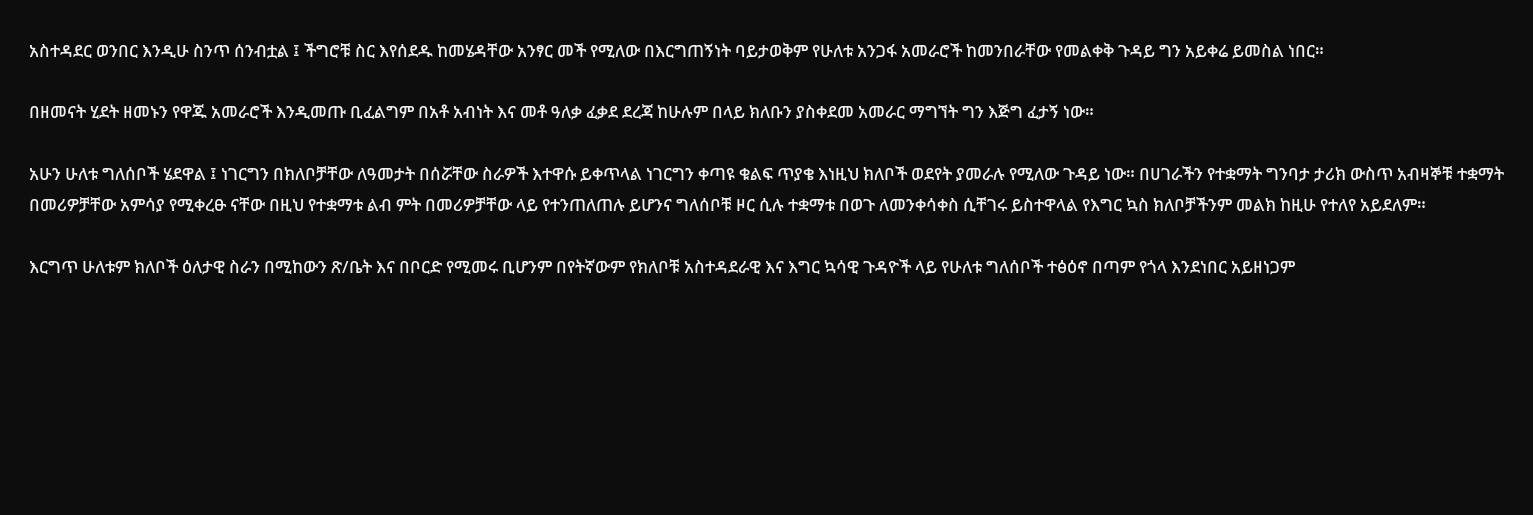አስተዳደር ወንበር እንዲሁ ስንጥ ሰንብቷል ፤ ችግሮቹ ስር እየሰደዱ ከመሄዳቸው አንፃር መች የሚለው በእርግጠኝነት ባይታወቅም የሁለቱ አንጋፋ አመራሮች ከመንበራቸው የመልቀቅ ጉዳይ ግን አይቀሬ ይመስል ነበር።

በዘመናት ሂደት ዘመኑን የዋጁ አመራሮች እንዲመጡ ቢፈልግም በአቶ አብነት እና መቶ ዓለቃ ፈቃደ ደረጃ ከሁሉም በላይ ክለቡን ያስቀደመ አመራር ማግኘት ግን እጅግ ፈታኝ ነው።

አሁን ሁለቱ ግለሰቦች ሄደዋል ፤ ነገርግን በክለቦቻቸው ለዓመታት በሰሯቸው ስራዎች እተዋሱ ይቀጥላል ነገርግን ቀጣዩ ቁልፍ ጥያቄ እነዚህ ክለቦች ወደየት ያመራሉ የሚለው ጉዳይ ነው። በሀገራችን የተቋማት ግንባታ ታሪክ ውስጥ አብዛኞቹ ተቋማት በመሪዎቻቸው አምሳያ የሚቀረፁ ናቸው በዚህ የተቋማቱ ልብ ምት በመሪዎቻቸው ላይ የተንጠለጠሉ ይሆንና ግለሰቦቹ ዞር ሲሉ ተቋማቱ በወጉ ለመንቀሳቀስ ሲቸገሩ ይስተዋላል የእግር ኳስ ክለቦቻችንም መልክ ከዚሁ የተለየ አይደለም።

እርግጥ ሁለቱም ክለቦች ዕለታዊ ስራን በሚከውን ጽ/ቤት እና በቦርድ የሚመሩ ቢሆንም በየትኛውም የክለቦቹ አስተዳደራዊ እና እግር ኳሳዊ ጉዳዮች ላይ የሁለቱ ግለሰቦች ተፅዕኖ በጣም የጎላ እንደነበር አይዘነጋም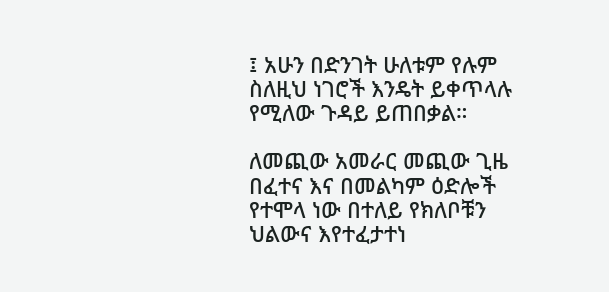፤ አሁን በድንገት ሁለቱም የሉም ስለዚህ ነገሮች እንዴት ይቀጥላሉ የሚለው ጉዳይ ይጠበቃል።

ለመጪው አመራር መጪው ጊዜ በፈተና እና በመልካም ዕድሎች የተሞላ ነው በተለይ የክለቦቹን ህልውና እየተፈታተነ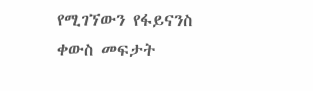የሚገኘውን የፋይናንስ ቀውስ መፍታት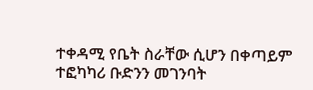ተቀዳሚ የቤት ስራቸው ሲሆን በቀጣይም ተፎካካሪ ቡድንን መገንባት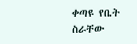ቀጣዩ የቤት ስራቸው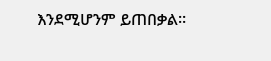እንደሚሆንም ይጠበቃል።